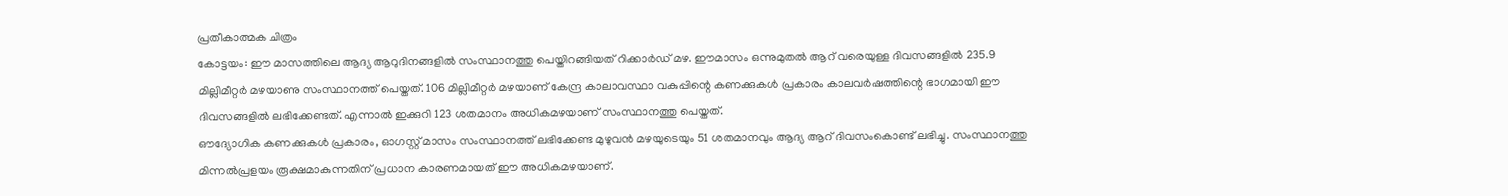പ്രതീകാത്മക ചിത്രം
കോട്ടയം: ഈ മാസത്തിലെ ആദ്യ ആറുദിനങ്ങളിൽ സംസ്ഥാനത്തു പെയ്തിറങ്ങിയത് റിക്കാർഡ് മഴ. ഈമാസം ഒന്നുമുതൽ ആറ് വരെയുള്ള ദിവസങ്ങളിൽ 235.9 മില്ലിമീറ്റർ മഴയാണു സംസ്ഥാനത്ത് പെയ്തത്. 106 മില്ലിമീറ്റർ മഴയാണ് കേന്ദ്ര കാലാവസ്ഥാ വകുപ്പിന്റെ കണക്കുകൾ പ്രകാരം കാലവർഷത്തിന്റെ ഭാഗമായി ഈ ദിവസങ്ങളിൽ ലഭിക്കേണ്ടത്. എന്നാൽ ഇക്കുറി 123 ശതമാനം അധികമഴയാണ് സംസ്ഥാനത്തു പെയ്തത്.
ഔദ്യോഗിക കണക്കുകൾ പ്രകാരം, ഓഗസ്റ്റ് മാസം സംസ്ഥാനത്ത് ലഭിക്കേണ്ട മുഴുവൻ മഴയുടെയും 51 ശതമാനവും ആദ്യ ആറ് ദിവസംകൊണ്ട് ലഭിച്ചു. സംസ്ഥാനത്തു മിന്നൽപ്രളയം രൂക്ഷമാകുന്നതിന് പ്രധാന കാരണമായത് ഈ അധികമഴയാണ്.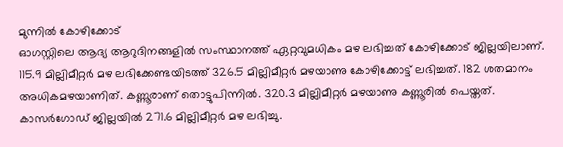മുന്നിൽ കോഴിക്കോട്
ഓഗസ്റ്റിലെ ആദ്യ ആറുദിനങ്ങളിൽ സംസ്ഥാനത്ത് ഏറ്റവുമധികം മഴ ലഭിച്ചത് കോഴിക്കോട് ജില്ലയിലാണ്. 115.9 മില്ലിമീറ്റർ മഴ ലഭിക്കേണ്ടയിടത്ത് 326.5 മില്ലിമീറ്റർ മഴയാണു കോഴിക്കോട്ട് ലഭിച്ചത്. 182 ശതമാനം അധികമഴയാണിത്. കണ്ണൂരാണ് തൊട്ടുപിന്നിൽ. 320.3 മില്ലിമീറ്റർ മഴയാണു കണ്ണൂരിൽ പെയ്തത്. കാസർഗോഡ് ജില്ലയിൽ 271.6 മില്ലിമീറ്റർ മഴ ലഭിച്ചു.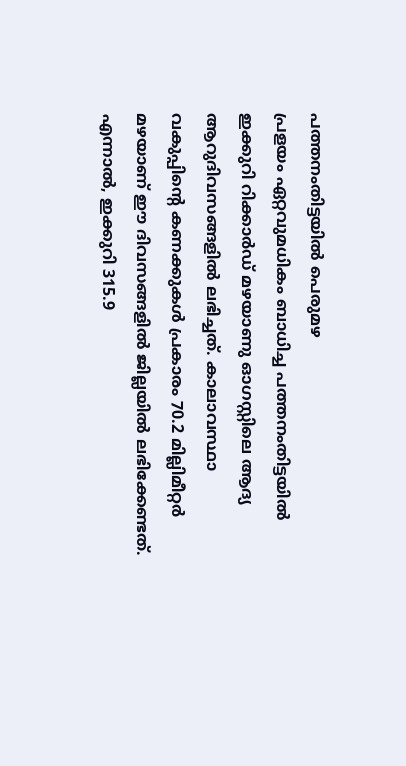പത്തനംതിട്ടയിൽ പെരുമഴ
പ്രളയം ഏറ്റവുമധികം ബാധിച്ച പത്തനംതിട്ടയിൽ ഇക്കുറി റിക്കാർഡ് മഴയാണു ഓഗസ്റ്റിലെ ആദ്യ ആറുദിവസങ്ങളിൽ ലഭിച്ചത്. കാലാവസ്ഥാ വകുപ്പിന്റെ കണക്കുകൾ പ്രകാരം 70.2 മില്ലിമീറ്റർ മഴയാണ് ഈ ദിവസങ്ങളിൽ ജില്ലയിൽ ലഭിക്കേണ്ടത്. എന്നാൽ, ഇക്കുറി 315.9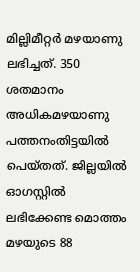മില്ലിമീറ്റർ മഴയാണു ലഭിച്ചത്. 350 ശതമാനം അധികമഴയാണു പത്തനംതിട്ടയിൽ പെയ്തത്. ജില്ലയിൽ ഓഗസ്റ്റിൽ ലഭിക്കേണ്ട മൊത്തം മഴയുടെ 88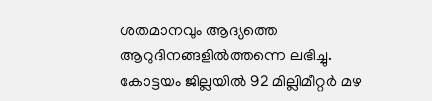ശതമാനവും ആദ്യത്തെ ആറുദിനങ്ങളിൽത്തന്നെ ലഭിച്ചു.
കോട്ടയം ജില്ലയിൽ 92 മില്ലിമീറ്റർ മഴ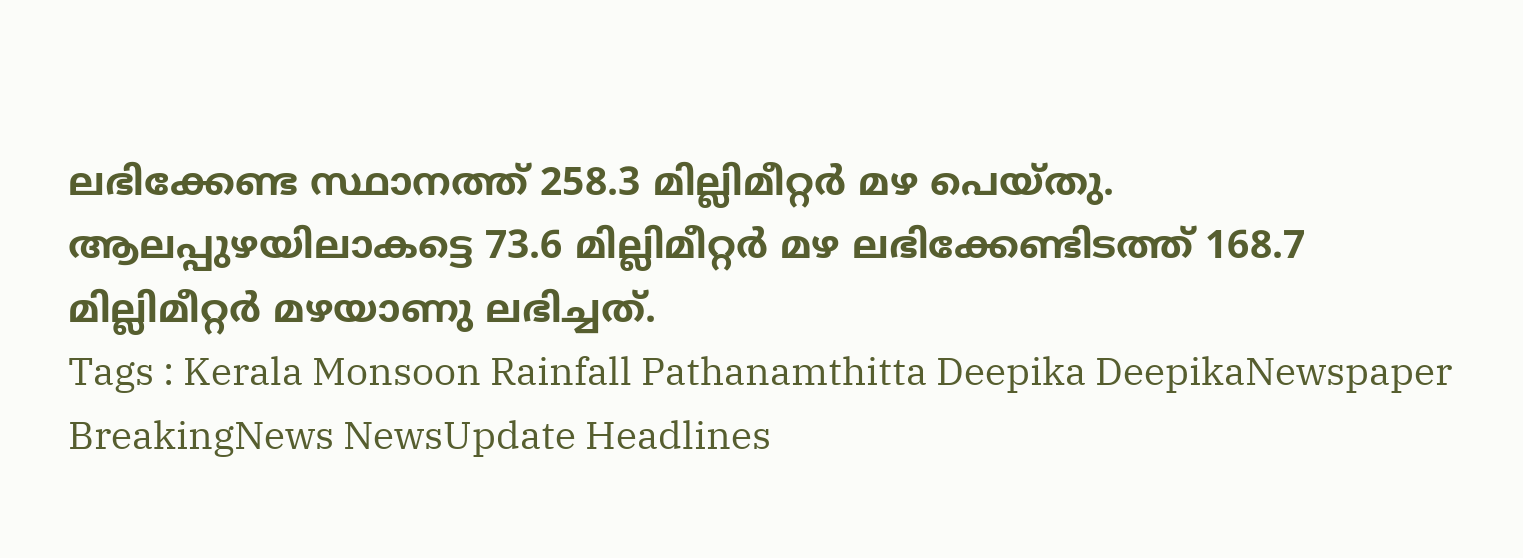ലഭിക്കേണ്ട സ്ഥാനത്ത് 258.3 മില്ലിമീറ്റർ മഴ പെയ്തു. ആലപ്പുഴയിലാകട്ടെ 73.6 മില്ലിമീറ്റർ മഴ ലഭിക്കേണ്ടിടത്ത് 168.7 മില്ലിമീറ്റർ മഴയാണു ലഭിച്ചത്.
Tags : Kerala Monsoon Rainfall Pathanamthitta Deepika DeepikaNewspaper BreakingNews NewsUpdate Headlines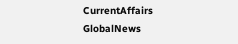CurrentAffairs GlobalNews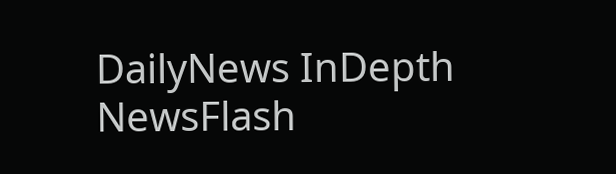DailyNews InDepth NewsFlash